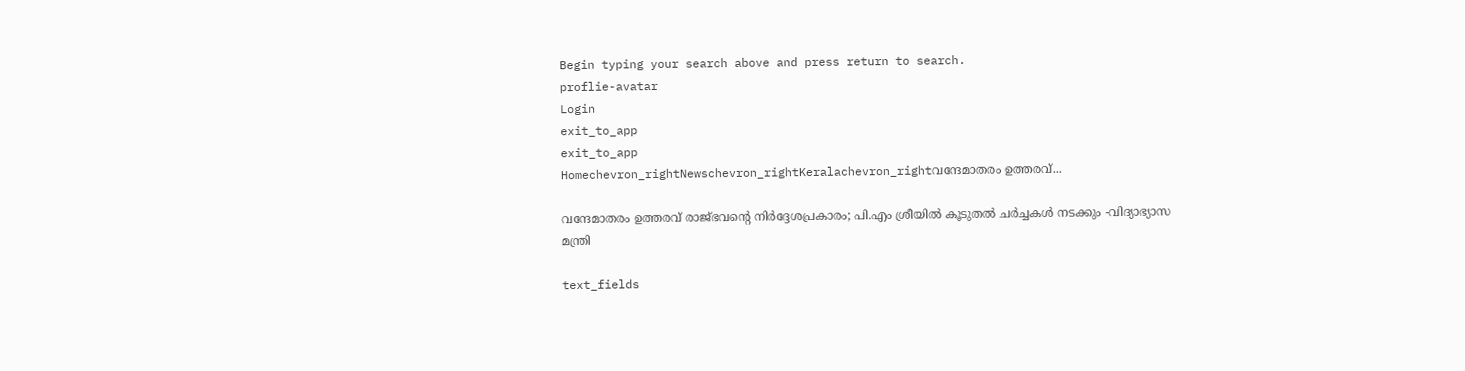Begin typing your search above and press return to search.
proflie-avatar
Login
exit_to_app
exit_to_app
Homechevron_rightNewschevron_rightKeralachevron_rightവന്ദേമാതരം ഉത്തരവ്...

വന്ദേമാതരം ഉത്തരവ് രാജ്ഭവന്റെ നിർദ്ദേശപ്രകാരം; പി.എം ശ്രീയിൽ കൂടുതൽ ചർച്ചകൾ നടക്കും -വിദ്യാഭ്യാസ മന്ത്രി

text_fields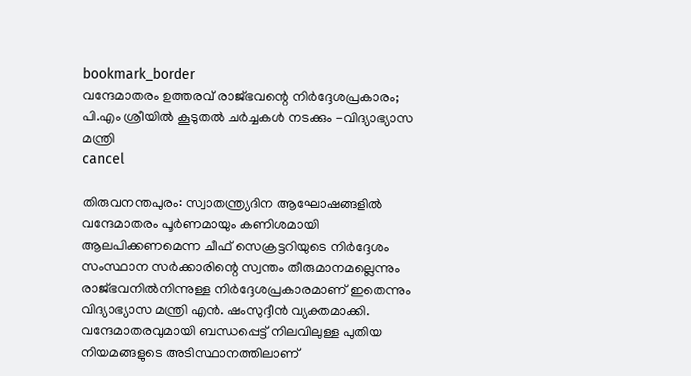bookmark_border
വന്ദേമാതരം ഉത്തരവ് രാജ്ഭവന്റെ നിർദ്ദേശപ്രകാരം; പി.എം ശ്രീയിൽ കൂടുതൽ ചർച്ചകൾ നടക്കും -വിദ്യാഭ്യാസ മന്ത്രി
cancel

തിരുവനന്തപുരം: സ്വാതന്ത്ര്യദിന ആഘോഷങ്ങളിൽ വന്ദേമാതരം പൂർണമായും കണിശമായി ആലപിക്കണമെന്ന ചീഫ് സെക്രട്ടറിയുടെ നിർദ്ദേശം സംസ്ഥാന സർക്കാരിന്റെ സ്വന്തം തീരുമാനമല്ലെന്നും രാജ്ഭവനിൽനിന്നുള്ള നിർദ്ദേശപ്രകാരമാണ് ഇതെന്നും വിദ്യാഭ്യാസ മന്ത്രി എൻ. ഷംസുദ്ദീൻ വ്യക്തമാക്കി. വന്ദേമാതരവുമായി ബന്ധപ്പെട്ട് നിലവിലുള്ള പുതിയ നിയമങ്ങളുടെ അടിസ്ഥാനത്തിലാണ്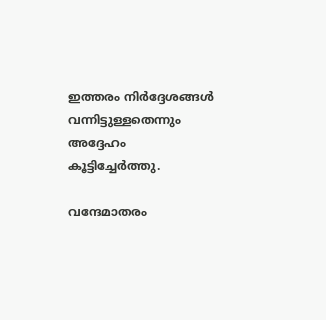ഇത്തരം നിർദ്ദേശങ്ങൾ വന്നിട്ടുള്ളതെന്നും അദ്ദേഹം കൂട്ടിച്ചേർത്തു.

വന്ദേമാതരം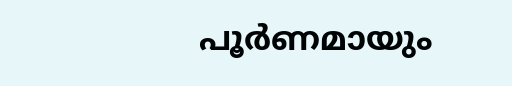പൂർണമായും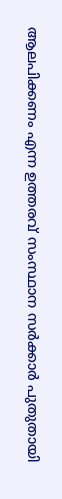ആലപിക്കണം എന്ന ഉത്തരവ് സംസ്ഥാന സർക്കാർ പുതുതായി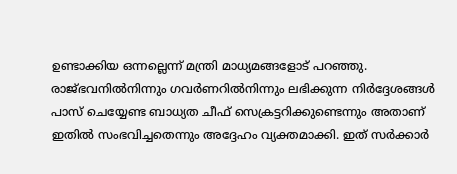ഉണ്ടാക്കിയ ഒന്നല്ലെന്ന് മന്ത്രി മാധ്യമങ്ങളോട് പറഞ്ഞു. രാജ്ഭവനിൽനിന്നും ഗവർണറിൽനിന്നും ലഭിക്കുന്ന നിർദ്ദേശങ്ങൾ പാസ് ചെയ്യേണ്ട ബാധ്യത ചീഫ് സെക്രട്ടറിക്കുണ്ടെന്നും അതാണ് ഇതിൽ സംഭവിച്ചതെന്നും അദ്ദേഹം വ്യക്തമാക്കി. ഇത് സർക്കാർ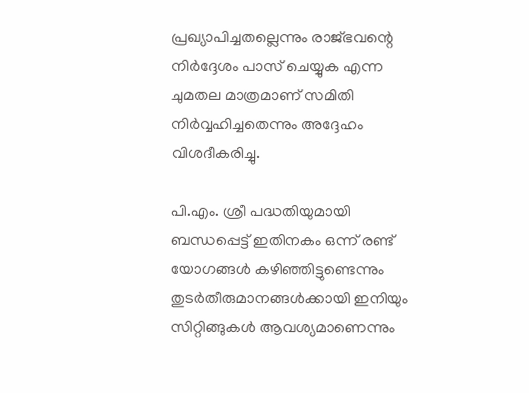പ്രഖ്യാപിച്ചതല്ലെന്നും രാജ്ഭവന്റെ നിർദ്ദേശം പാസ് ചെയ്യുക എന്ന ചുമതല മാത്രമാണ് സമിതി നിർവ്വഹിച്ചതെന്നും അദ്ദേഹം വിശദീകരിച്ചു.

പി.എം. ശ്രീ പദ്ധതിയുമായി ബന്ധപ്പെട്ട് ഇതിനകം ഒന്ന് രണ്ട് യോഗങ്ങൾ കഴിഞ്ഞിട്ടുണ്ടെന്നും തുടർതീരുമാനങ്ങൾക്കായി ഇനിയും സിറ്റിങ്ങുകൾ ആവശ്യമാണെന്നും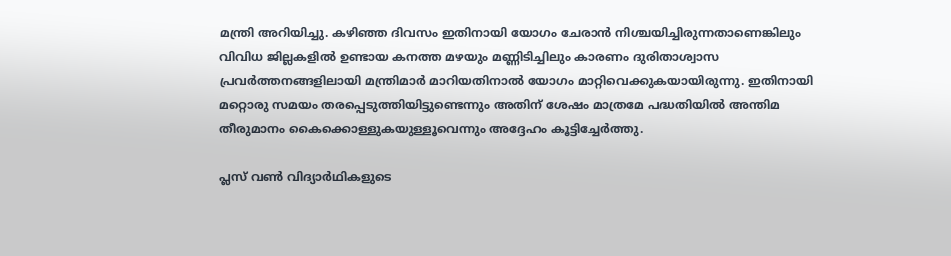മന്ത്രി അറിയിച്ചു. കഴിഞ്ഞ ദിവസം ഇതിനായി യോഗം ചേരാൻ നിശ്ചയിച്ചിരുന്നതാണെങ്കിലും വിവിധ ജില്ലകളിൽ ഉണ്ടായ കനത്ത മഴയും മണ്ണിടിച്ചിലും കാരണം ദുരിതാശ്വാസ പ്രവർത്തനങ്ങളിലായി മന്ത്രിമാർ മാറിയതിനാൽ യോഗം മാറ്റിവെക്കുകയായിരുന്നു. ഇതിനായി മറ്റൊരു സമയം തരപ്പെടുത്തിയിട്ടുണ്ടെന്നും അതിന് ശേഷം മാത്രമേ പദ്ധതിയിൽ അന്തിമ തീരുമാനം കൈക്കൊള്ളുകയുള്ളൂവെന്നും അദ്ദേഹം കൂട്ടിച്ചേർത്തു.

പ്ലസ് വൺ വിദ്യാർഥികളുടെ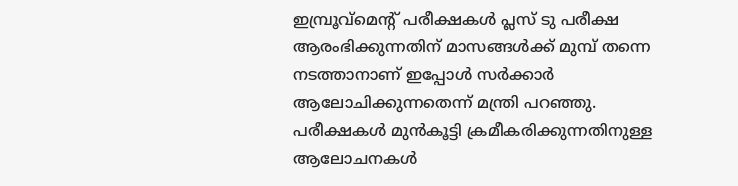ഇമ്പ്രൂവ്മെന്റ് പരീക്ഷകൾ പ്ലസ് ടു പരീക്ഷ ആരംഭിക്കുന്നതിന് മാസങ്ങൾക്ക് മുമ്പ് തന്നെ നടത്താനാണ് ഇപ്പോൾ സർക്കാർ ആലോചിക്കുന്നതെന്ന് മന്ത്രി പറഞ്ഞു. പരീക്ഷകൾ മുൻകൂട്ടി ക്രമീകരിക്കുന്നതിനുള്ള ആലോചനകൾ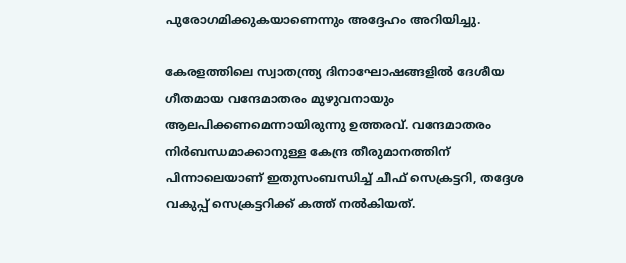പുരോഗമിക്കുകയാണെന്നും അദ്ദേഹം അറിയിച്ചു.

കേരളത്തിലെ സ്വാതന്ത്ര്യ ദിനാഘോഷങ്ങളില്‍ ദേശീയ ഗീതമായ വന്ദേമാതരം മുഴുവനായും ആലപിക്കണമെന്നായിരുന്നു ഉത്തരവ്. വന്ദേമാതരം നിർബന്ധമാക്കാനുള്ള കേന്ദ്ര തീരുമാനത്തിന് പിന്നാലെയാണ് ഇതുസംബന്ധിച്ച് ചീഫ് സെക്രട്ടറി, തദ്ദേശ വകുപ്പ് സെക്രട്ടറിക്ക് കത്ത് നൽകിയത്.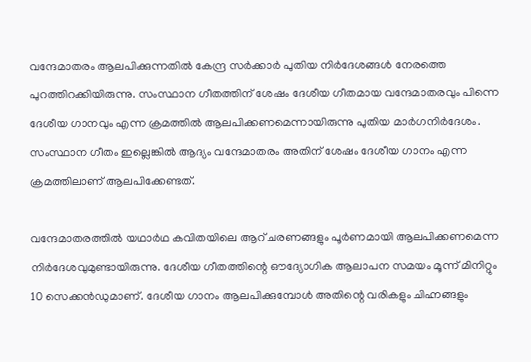വന്ദേമാതരം ആലപിക്കുന്നതില്‍ കേന്ദ്ര സര്‍ക്കാര്‍ പുതിയ നിര്‍ദേശങ്ങൾ നേരത്തെ പുറത്തിറക്കിയിരുന്നു. സംസ്ഥാന ഗീതത്തിന് ശേഷം ദേശീയ ഗീതമായ വന്ദേമാതരവും പിന്നെ ദേശീയ ഗാനവും എന്ന ക്രമത്തില്‍ ആലപിക്കണമെന്നായിരുന്നു പുതിയ മാര്‍ഗനിര്‍ദേശം. സംസ്ഥാന ഗീതം ഇല്ലെങ്കില്‍ ആദ്യം വന്ദേമാതരം അതിന് ശേഷം ദേശീയ ഗാനം എന്ന ക്രമത്തിലാണ് ആലപിക്കേണ്ടത്.

വന്ദേമാതരത്തില്‍ യഥാർഥ കവിതയിലെ ആറ് ചരണങ്ങളും പൂര്‍ണമായി ആലപിക്കണമെന്ന നിര്‍ദേശവുമുണ്ടായിരുന്നു. ദേശീയ ഗീതത്തിന്റെ ഔദ്യോഗിക ആലാപന സമയം മൂന്ന് മിനിറ്റും 10 സെക്കൻഡുമാണ്. ദേശീയ ഗാനം ആലപിക്കുമ്പോള്‍ അതിന്റെ വരികളും ചിഹ്നങ്ങളും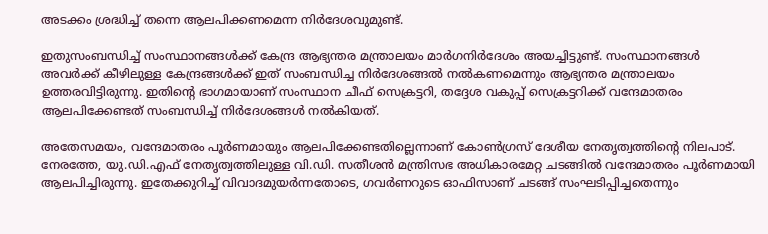അടക്കം ശ്രദ്ധിച്ച് തന്നെ ആലപിക്കണമെന്ന നിര്‍ദേശവുമുണ്ട്.

ഇതുസംബന്ധിച്ച് സംസ്ഥാനങ്ങള്‍ക്ക് കേന്ദ്ര ആഭ്യന്തര മന്ത്രാലയം മാര്‍ഗനിര്‍ദേശം അയച്ചിട്ടുണ്ട്. സംസ്ഥാനങ്ങള്‍ അവര്‍ക്ക് കീഴിലുള്ള കേന്ദ്രങ്ങള്‍ക്ക് ഇത് സംബന്ധിച്ച നിര്‍ദേശങ്ങല്‍ നല്‍കണമെന്നും ആഭ്യന്തര മന്ത്രാലയം ഉത്തരവിട്ടിരുന്നു. ഇതിന്റെ ഭാഗമായാണ് സംസ്ഥാന ചീഫ് സെക്രട്ടറി, തദ്ദേശ വകുപ്പ് സെക്രട്ടറിക്ക് വന്ദേമാതരം ആലപിക്കേണ്ടത് സംബന്ധിച്ച് നിർദേശങ്ങൾ നൽകിയത്.

അതേസമയം, വന്ദേമാതരം പൂർണമായും ആലപിക്കേണ്ടതില്ലെന്നാണ് കോൺഗ്രസ് ദേശീയ നേതൃത്വത്തിന്റെ നിലപാട്. നേരത്തേ, യു.ഡി.എഫ് നേതൃത്വത്തിലുള്ള വി.ഡി. സതീശൻ മന്ത്രിസഭ അധികാരമേറ്റ ചടങ്ങിൽ വന്ദേമാതരം പൂർണമായി ആലപിച്ചിരുന്നു. ഇതേക്കുറിച്ച് വിവാദമുയർന്നതോടെ, ഗവർണറുടെ ഓഫിസാണ് ചടങ്ങ് സംഘടിപ്പിച്ചതെന്നും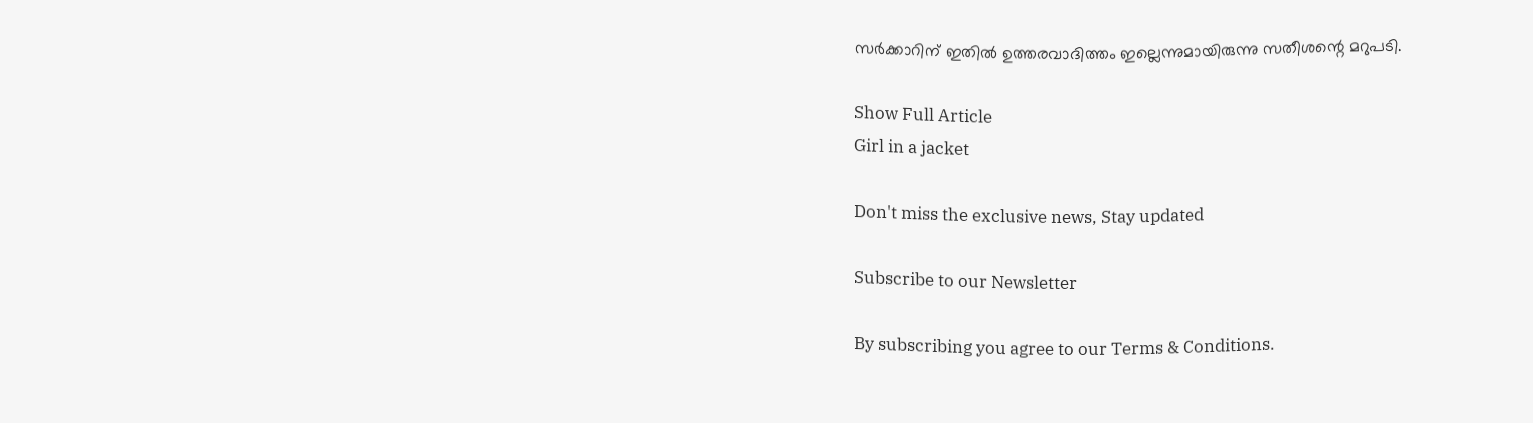സർക്കാറിന് ഇതിൽ ഉത്തരവാദിത്തം ഇല്ലെന്നുമായിരുന്നു സതീശന്റെ മറുപടി.

Show Full Article
Girl in a jacket

Don't miss the exclusive news, Stay updated

Subscribe to our Newsletter

By subscribing you agree to our Terms & Conditions.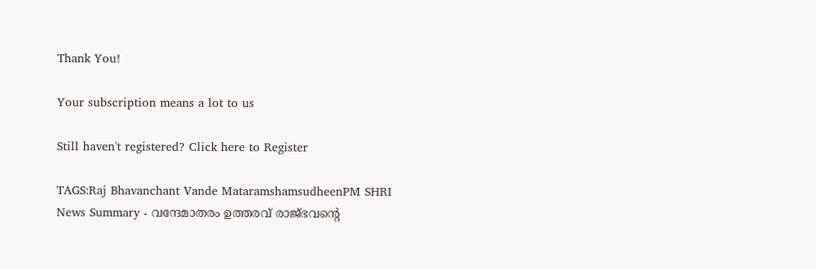Thank You!

Your subscription means a lot to us

Still haven't registered? Click here to Register

TAGS:Raj Bhavanchant Vande MataramshamsudheenPM SHRI
News Summary - വന്ദേമാതരം ഉത്തരവ് രാജ്ഭവന്റെ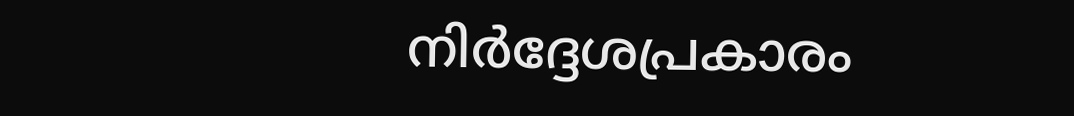നിർദ്ദേശപ്രകാരം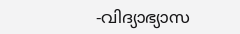-വിദ്യാഭ്യാസ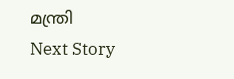മന്ത്രി
Next Story